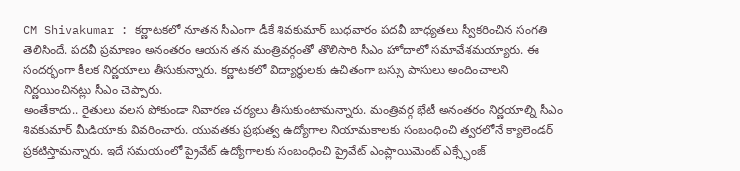CM Shivakumar : కర్ణాటకలో నూతన సీఎంగా డీకే శివకుమార్ బుధవారం పదవీ బాధ్యతలు స్వీకరించిన సంగతి తెలిసిందే. పదవీ ప్రమాణం అనంతరం ఆయన తన మంత్రివర్గంతో తొలిసారి సీఎం హోదాలో సమావేశమయ్యారు. ఈ సందర్భంగా కీలక నిర్ణయాలు తీసుకున్నారు. కర్ణాటకలో విద్యార్థులకు ఉచితంగా బస్సు పాసులు అందించాలని నిర్ణయించినట్లు సీఎం చెప్పారు.
అంతేకాదు.. రైతులు వలస పోకుండా నివారణ చర్యలు తీసుకుంటామన్నారు. మంత్రివర్గ భేటీ అనంతరం నిర్ణయాల్ని సీఎం శివకుమార్ మీడియాకు వివరించారు. యువతకు ప్రభుత్వ ఉద్యోగాల నియామకాలకు సంబంధించి త్వరలోనే క్యాలెండర్ ప్రకటిస్తామన్నారు. ఇదే సమయంలో ప్రైవేట్ ఉద్యోగాలకు సంబంధించి ప్రైవేట్ ఎంప్లాయిమెంట్ ఎక్స్ఛేంజ్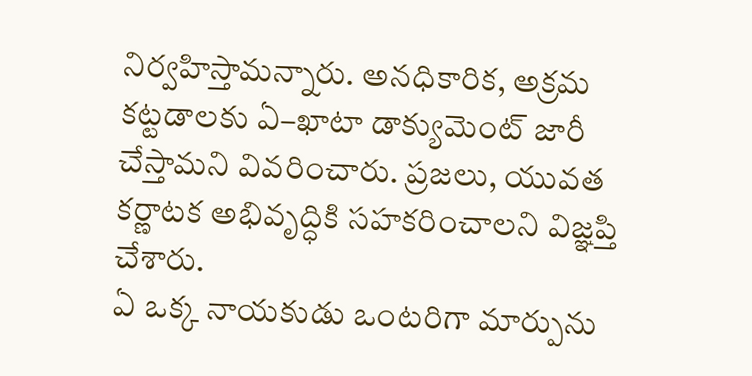నిర్వహిస్తామన్నారు. అనధికారిక, అక్రమ కట్టడాలకు ఏ–ఖాటా డాక్యుమెంట్ జారీ చేస్తామని వివరించారు. ప్రజలు, యువత కర్ణాటక అభివృద్ధికి సహకరించాలని విజ్ఞప్తి చేశారు.
ఏ ఒక్క నాయకుడు ఒంటరిగా మార్పును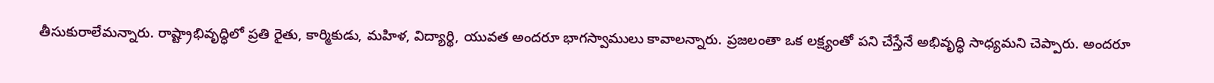తీసుకురాలేమన్నారు. రాష్ట్రాభివృద్ధిలో ప్రతి రైతు, కార్మికుడు, మహిళ, విద్యార్థి, యువత అందరూ భాగస్వాములు కావాలన్నారు. ప్రజలంతా ఒక లక్ష్యంతో పని చేస్తేనే అభివృద్ధి సాధ్యమని చెప్పారు. అందరూ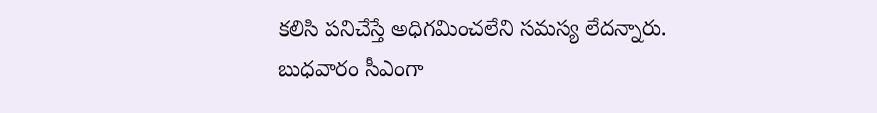కలిసి పనిచేస్తే అధిగమించలేని సమస్య లేదన్నారు. బుధవారం సీఎంగా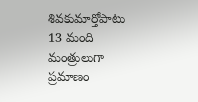శివకుమార్తోపాటు 13 మంది మంత్రులుగా ప్రమాణం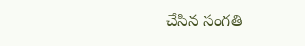చేసిన సంగతి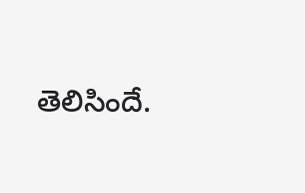తెలిసిందే.